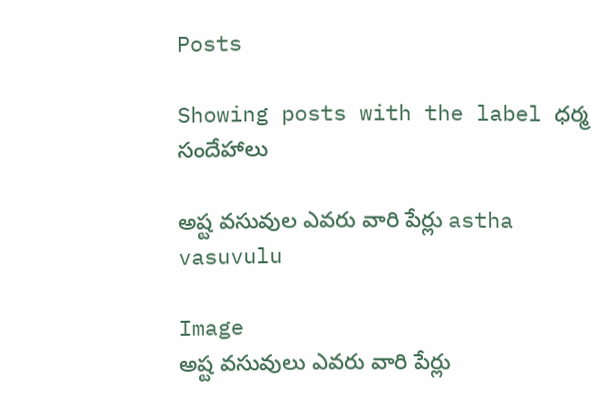Posts

Showing posts with the label ధర్మ సందేహాలు

అష్ట వసువుల ఎవరు వారి పేర్లు astha vasuvulu

Image
అష్ట వసువులు ఎవరు వారి పేర్లు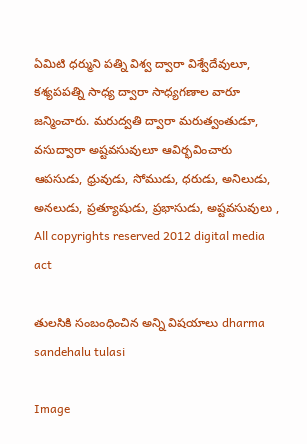ఏమిటి ధర్ముని పత్ని విశ్వ ద్వారా విశ్వేదేవులూ, కశ్యపపత్ని సాధ్య ద్వారా సాధ్యగణాల వారూ జన్మించారు. మరుద్వతి ద్వారా మరుత్వంతుడూ, వసుద్వారా అష్టవసువులూ ఆవిర్భవించారు  ఆపసుడు, ధ్రువుడు, సోముడు, ధరుడు, అనిలుడు, అనలుడు, ప్రత్యూషుడు, ప్రభాసుడు, అష్టవసువులు ,  All copyrights reserved 2012 digital media act

తులసికి సంబంధించిన అన్ని విషయాలు dharma sandehalu tulasi

Image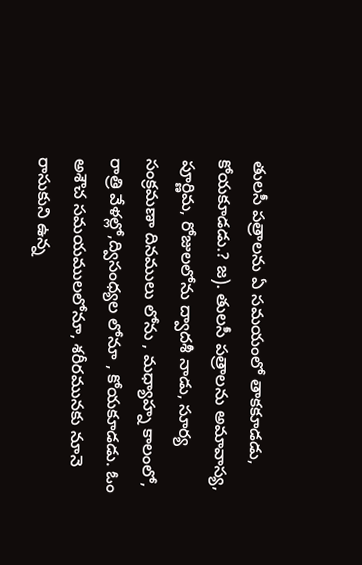తులసీ పత్రాలను ఏ సమయంలో తాకకూడడు, కోయకూడడు.? జ). తులసీ పత్రాలను అమావాస్య, పూర్ణిమ, రోజులలోను ద్వాదశీ నాడు, సూర్య సంక్రమణా దినములు లోను , మధ్యాహ్న కాలంలో, రాత్రి వేళల్లో,ద్విసంధ్యల లోనూ , కోయకూడడు. ఓం అశౌచ సమయములలోనూ, శరీరమునకు నూనె రాసుకుని ఉన్న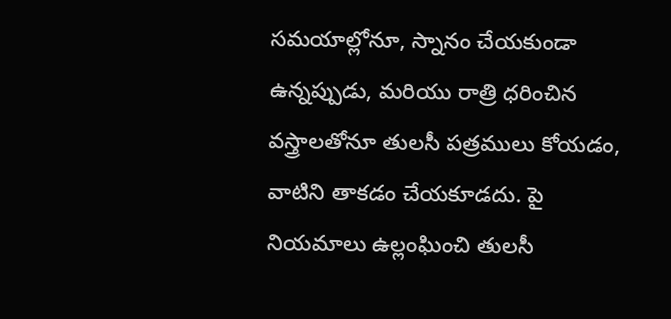సమయాల్లోనూ, స్నానం చేయకుండా ఉన్నప్పుడు, మరియు రాత్రి ధరించిన వస్త్రాలతోనూ తులసీ పత్రములు కోయడం, వాటిని తాకడం చేయకూడదు. పై నియమాలు ఉల్లంఘించి తులసీ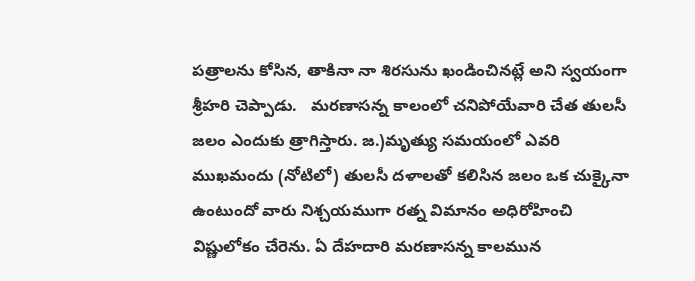పత్రాలను కోసిన, తాకినా నా శిరసును ఖండించినట్లే అని స్వయంగా శ్రీహరి చెప్పాడు.   మరణాసన్న కాలంలో చనిపోయేవారి చేత తులసీ జలం ఎందుకు త్రాగిస్తారు. జ.)మృత్యు సమయంలో ఎవరి ముఖమందు (నోటిలో) తులసీ దళాలతో కలిసిన జలం ఒక చుక్కైనా ఉంటుందో వారు నిశ్చయముగా రత్న విమానం అధిరోహించి విష్ణులోకం చేరెను. ఏ దేహదారి మరణాసన్న కాలమున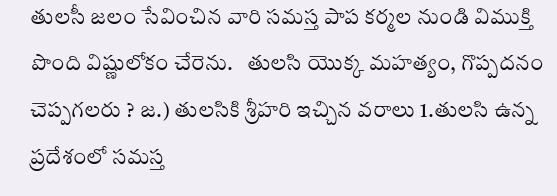తులసీ జలం సేవించిన వారి సమస్త పాప కర్మల నుండి విముక్తి పొంది విష్ణులోకం చేరెను.   తులసి యొక్క మహత్యం, గొప్పదనం చెప్పగలరు ? జ.) తులసికి శ్రీహరి ఇచ్చిన వరాలు 1.తులసి ఉన్న ప్రదేశంలో సమస్త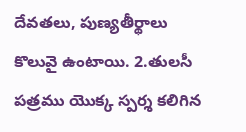దేవతలు, పుణ్యతీర్థాలు కొలువై ఉంటాయి. 2.తులసీ పత్రము యొక్క స్పర్శ కలిగిన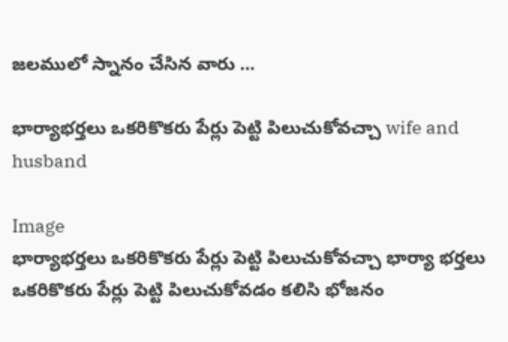జలములో స్నానం చేసిన వారు ...

భార్యాభర్తలు ఒకరికొకరు పేర్లు పెట్టి పిలుచుకోవచ్చా wife and husband

Image
భార్యాభర్తలు ఒకరికొకరు పేర్లు పెట్టి పిలుచుకోవచ్చా భార్యా భర్తలు ఒకరికొకరు పేర్లు పెట్టి పిలుచుకోవడం కలిసి భోజనం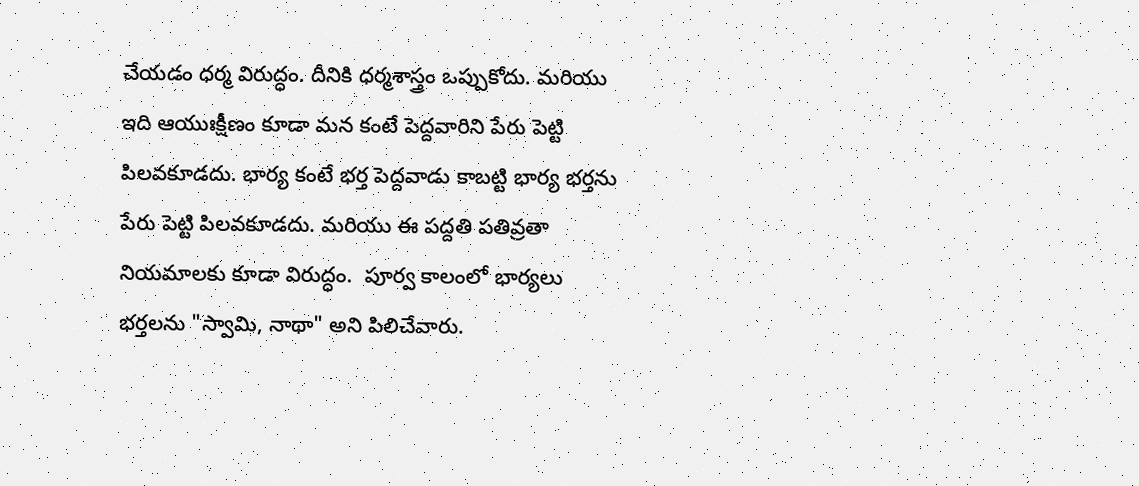చేయడం ధర్మ విరుద్ధం. దీనికి ధర్మశాస్త్రం ఒప్పుకోదు. మరియు ఇది ఆయుఃక్షీణం కూడా మన కంటే పెద్దవారిని పేరు పెట్టి పిలవకూడదు. భార్య కంటే భర్త పెద్దవాడు కాబట్టి భార్య భర్తను పేరు పెట్టి పిలవకూడదు. మరియు ఈ పద్దతి పతివ్రతా నియమాలకు కూడా విరుద్ధం.  పూర్వ కాలంలో భార్యలు భర్తలను "స్వామి, నాథా" అని పిలిచేవారు.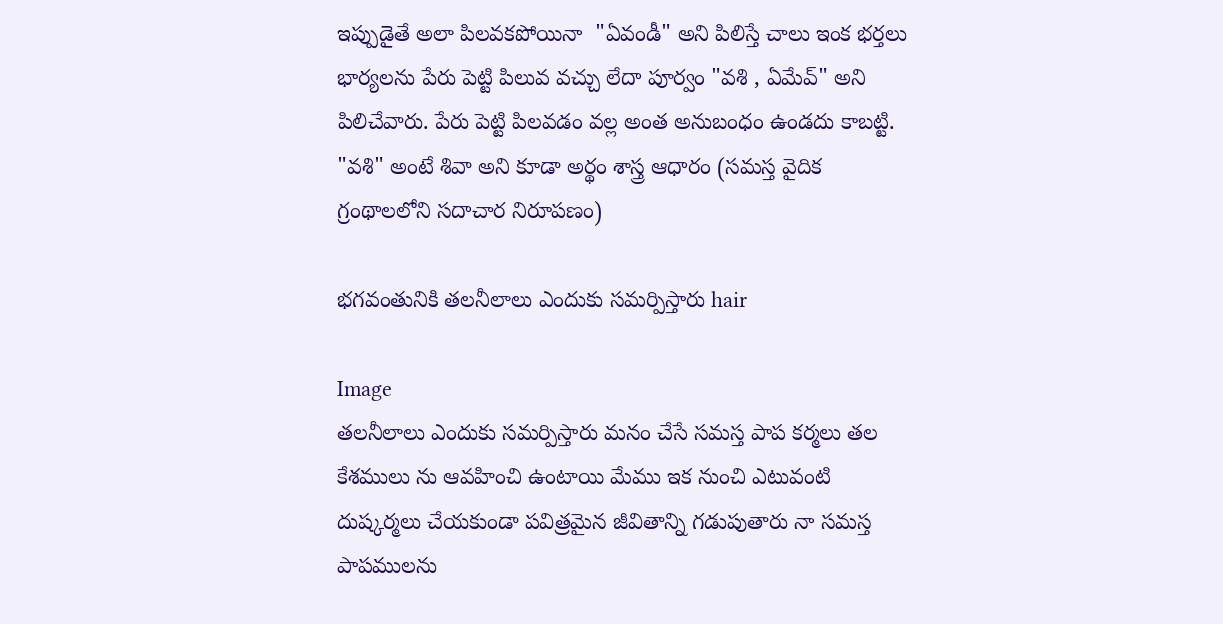ఇప్పుడైతే అలా పిలవకపోయినా  "ఏవండీ" అని పిలిస్తే చాలు ఇంక భర్తలు భార్యలను పేరు పెట్టి పిలువ వచ్చు లేదా పూర్వం "వశి , ఏమేవ్" అని పిలిచేవారు. పేరు పెట్టి పిలవడం వల్ల అంత అనుబంధం ఉండదు కాబట్టి. "వశి" అంటే శివా అని కూడా అర్థం శాస్త్ర ఆధారం (సమస్త వైదిక గ్రంథాలలోని సదాచార నిరూపణం)

భగవంతునికి తలనీలాలు ఎందుకు సమర్పిస్తారు hair

Image
తలనీలాలు ఎందుకు సమర్పిస్తారు మనం చేసే సమ‌స్త పాప కర్మలు తల కేశములు ను ఆవహించి ఉంటాయి మేము ఇక నుంచి ఎటువంటి దుష్కర్మలు చేయకుండా పవిత్రమైన జీవితాన్ని గడుపుతారు నా సమస్త పాపములను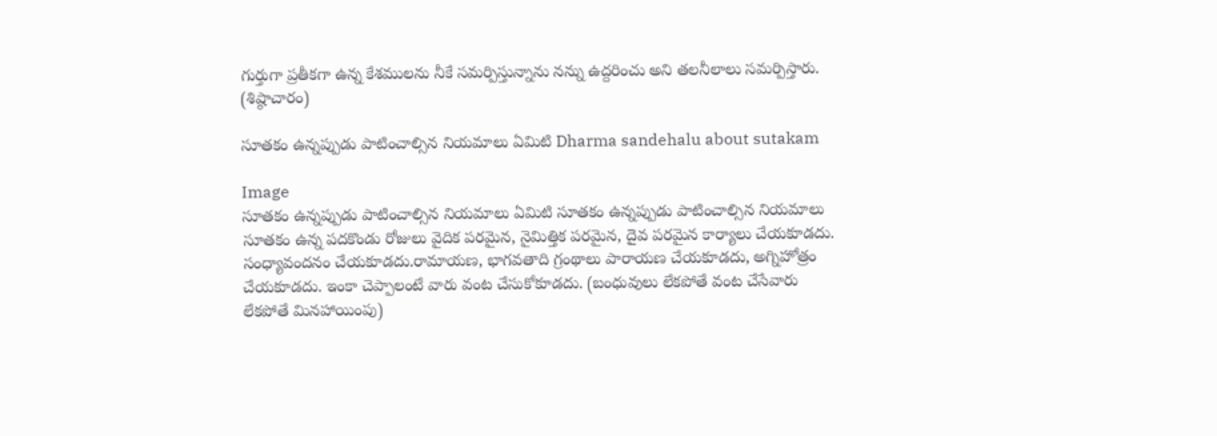గుర్తుగా ప్రతీకగా ఉన్న కేశములను నీకే సమర్పిస్తున్నాను నన్ను ఉద్దరించు అని తలనీలాలు సమర్పిస్తారు. (శిష్ఠాచారం)

సూతకం ఉన్నప్పుడు పాటించాల్సిన నియమాలు ఏమిటి Dharma sandehalu about sutakam

Image
సూతకం ఉన్నప్పుడు పాటించాల్సిన నియమాలు ఏమిటి సూతకం ఉన్నప్పుడు పాటించాల్సిన నియమాలు సూతకం ఉన్న పదకొండు రోజులు వైదిక పరమైన, నైమిత్తిక పరమైన, దైవ పరమైన కార్యాలు చేయకూడదు.  సంధ్యావందనం చేయకూడదు.రామాయణ, భాగవతాది గ్రంథాలు పారాయణ చేయకూడదు, అగ్నిహోత్రం చేయకూడదు. ఇంకా చెప్పాలంటే వారు వంట చేసుకోకూడదు. (బంధువులు లేకపోతే వంట చేసేవారు లేకపోతే మినహాయింపు)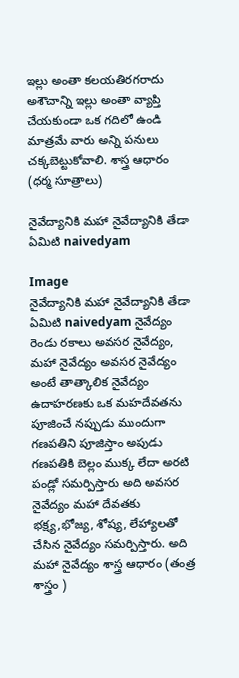ఇల్లు అంతా కలయతిరగరాదు అశౌచాన్ని ఇల్లు అంతా వ్యాప్తి చేయకుండా ఒక గదిలో ఉండి మాత్రమే వారు అన్ని పనులు చక్కబెట్టుకోవాలి. శాస్త్ర ఆధారం (ధర్మ సూత్రాలు)

నైవేద్యానికి మహా నైవేద్యానికి తేడా ఏమిటి naivedyam

Image
నైవేద్యానికి మహా నైవేద్యానికి తేడా ఏమిటి naivedyam నైవేద్యం రెండు రకాలు అవసర నైవేద్యం, మహా నైవేద్యం అవసర నైవేద్యం అంటే తాత్కాలిక నైవేద్యం ఉదాహరణకు ఒక మహదేవతను పూజించే నప్పుడు ముందుగా గణపతిని పూజిస్తాం అపుడు గణపతికి బెల్లం ముక్క లేదా అరటి పండ్లో సమర్పిస్తారు అది అవసర నైవేద్యం మహా దేవతకు భక్ష్య,భోజ్య, శోష్య, లేహ్యాలతో చేసిన నైవేద్యం సమర్పిస్తారు. అది మహా నైవేద్యం శాస్త్ర ఆధారం (తంత్ర శాస్త్రం )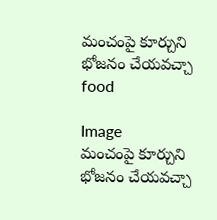మంచంపై కూర్చుని భోజనం చేయవచ్చా food

Image
మంచంపై కూర్చుని భోజనం చేయవచ్చా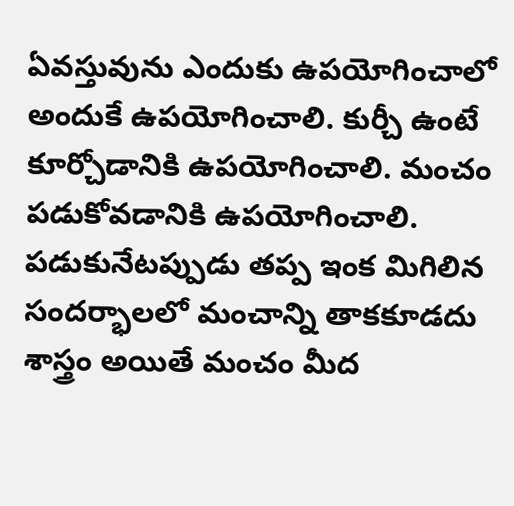ఏవస్తువును ఎందుకు ఉపయోగించాలో అందుకే ఉపయోగించాలి. కుర్చీ ఉంటే కూర్చోడానికి ఉపయోగించాలి. మంచం పడుకోవడానికి ఉపయోగించాలి. పడుకునేటప్పుడు తప్ప ఇంక మిగిలిన సందర్భాలలో మంచాన్ని తాకకూడదు శాస్త్రం అయితే మంచం మీద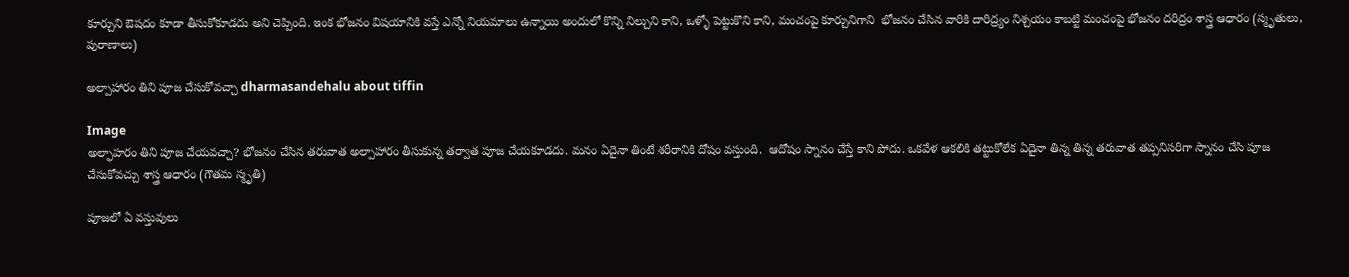కూర్చుని ఔషదం కూడా తీసుకోకూడదు అని చెప్పింది. ఇంక భోజనం విషయానికి వస్తే ఎన్నో నియమాలు ఉన్నాయి అందులో కొన్ని నిల్చుని కాని, ఒళ్ళో పెట్టుకొని కాని, మంచంపై కూర్చునిగాని  భోజనం చేసిన వారికి దారిద్ర్యం నిశ్చయం కాబట్టి మంచంపై భోజనం దరిద్రం శాస్త్ర ఆధారం (స్మృతులు, పురాణాలు)

అల్పాహారం తిని పూజ చేసుకోవచ్చా dharmasandehalu about tiffin

Image
అల్ఫాహరం తిని పూజ చేయవచ్చా? భోజనం చేసిన తరువాత అల్పాహారం తీసుకున్న తర్వాత పూజ చేయకూడదు. మనం ఏదైనా తింటే శరీరానికి దోషం వస్తుంది.  ఆదోషం స్నానం చేస్తే కాని పోదు. ఒకవేళ ఆకలికి తట్టుకోలేక ఏదైనా తిన్న తిన్న తరువాత తప్పనిసరిగా స్నానం చేసి పూజ చేసుకోవచ్చు శాస్త్ర ఆధారం (గౌతమ స్మృతి)

పూజలో ఏ వస్తువులు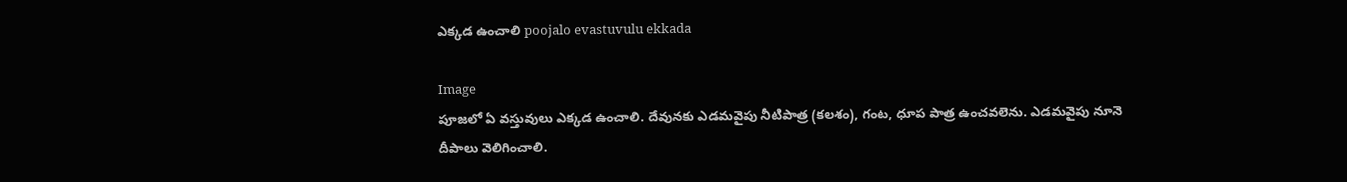ఎక్కడ ఉంచాలి poojalo evastuvulu ekkada

Image
పూజలో ఏ వస్తువులు ఎక్కడ ఉంచాలి. దేవునకు ఎడమవైపు నీటిపాత్ర (కలశం), గంట, ధూప పాత్ర ఉంచవలెను. ఎడమవైపు నూనె దీపాలు వెలిగించాలి.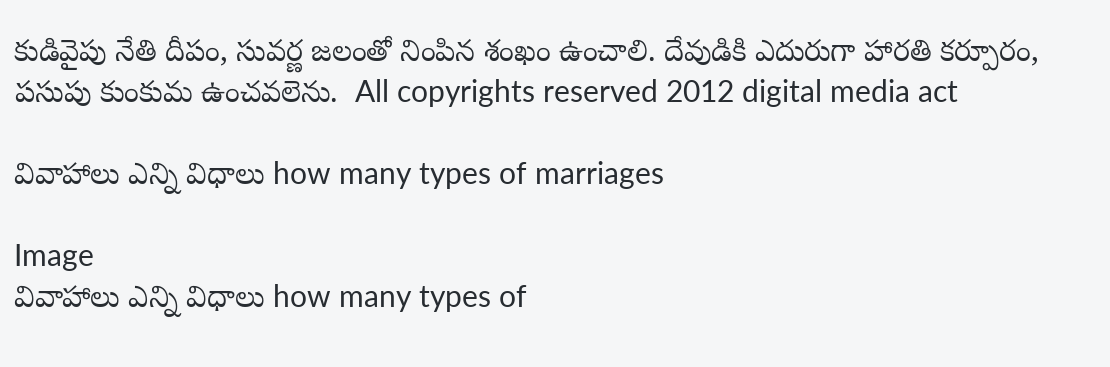కుడివైపు నేతి దీపం, సువర్ణ జలంతో నింపిన శంఖం ఉంచాలి. దేవుడికి ఎదురుగా హారతి కర్పూరం, పసుపు కుంకుమ ఉంచవలెను.  All copyrights reserved 2012 digital media act

వివాహాలు ఎన్ని విధాలు how many types of marriages

Image
వివాహాలు ఎన్ని విధాలు how many types of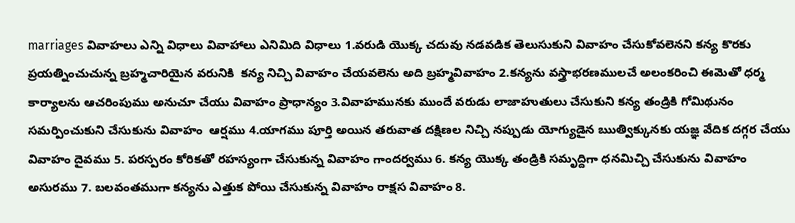marriages వివాహలు ఎన్ని విధాలు వివాహాలు ఎనిమిది విధాలు 1.వరుడి యొక్క చదువు నడవడిక తెలుసుకుని వివాహం చేసుకోవలెనని కన్య కొరకు ప్రయత్నించుచున్న బ్రహ్మచారియైన వరునికి  కన్య నిచ్చి వివాహం చేయవలెను అది బ్రహ్మవివాహం 2.కన్యను వస్త్రాభరణములచే అలంకరించి ఈమెతో ధర్మ కార్యాలను ఆచరింపుము అనుచూ చేయు వివాహం ప్రాధాన్యం 3.వివాహమునకు ముందే వరుడు లాజాహుతులు చేసుకుని కన్య తండ్రికి గోమిథునం సమర్పించుకుని చేసుకును వివాహం  ఆర్షము 4.యాగము పూర్తి అయిన తరువాత దక్షిణల నిచ్చి నప్పుడు యోగ్యుడైన ఋత్విక్కునకు యజ్ఞ వేదిక దగ్గర చేయు వివాహం దైవము 5. పరస్పరం కోరికతో రహస్యంగా చేసుకున్న వివాహం గాందర్వము 6. కన్య యొక్క తండ్రికి సమృద్దిగా ధనమిచ్చి చేసుకును వివాహం అసురము 7. బలవంతముగా కన్యను ఎత్తుక పోయి చేసుకున్న వివాహం రాక్షస వివాహం 8.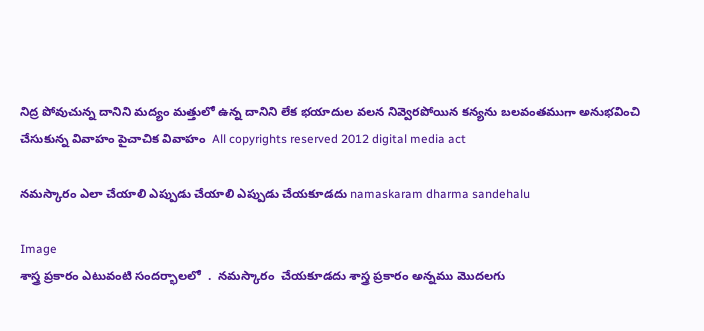నిద్ర పోవుచున్న దానిని మద్యం మత్తులో ఉన్న దానిని లేక భయాదుల వలన నివ్వెరపోయిన కన్యను బలవంతముగా అనుభవించి చేసుకున్న వివాహం పైచాచిక వివాహం  All copyrights reserved 2012 digital media act

నమస్కారం ఎలా చేయాలి ఎప్పుడు చేయాలి ఎప్పుడు చేయకూడదు namaskaram dharma sandehalu

Image
శాస్త్ర ప్రకారం ఎటువంటి సందర్భాలలో  .  నమస్కారం  చేయకూడదు శాస్త్ర ప్రకారం అన్నము మొదలగు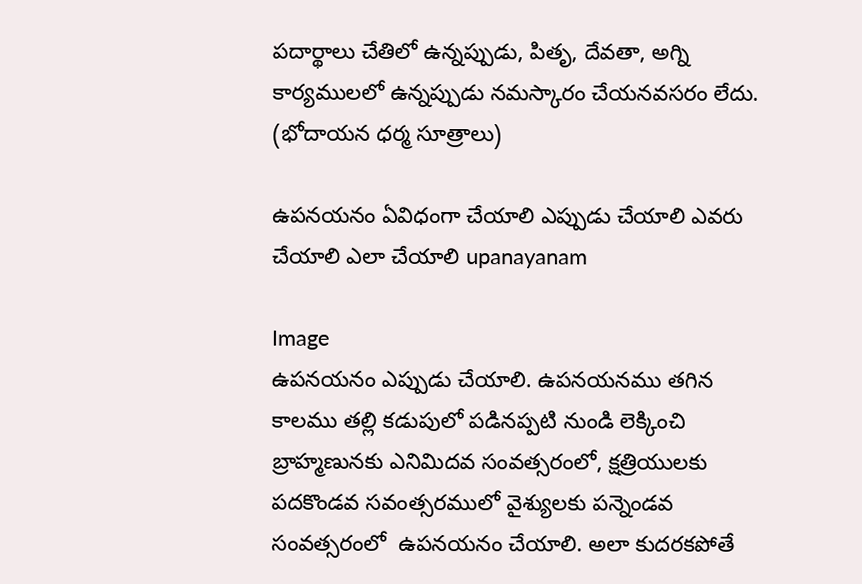పదార్థాలు చేతిలో ఉన్నప్పుడు, పితృ, దేవతా, అగ్ని కార్యములలో ఉన్నప్పుడు నమస్కారం చేయనవసరం లేదు. (భోదాయన ధర్మ సూత్రాలు)

ఉపనయనం ఏవిధంగా చేయాలి ఎప్పుడు చేయాలి ఎవరు చేయాలి ఎలా చేయాలి upanayanam

Image
ఉపనయనం ఎప్పుడు చేయాలి. ఉపనయనము తగిన కాలము తల్లి కడుపులో పడినప్పటి నుండి లెక్కించి బ్రాహ్మణునకు ఎనిమిదవ సంవత్సరంలో, క్షత్రియులకు పదకొండవ సవంత్సరములో వైశ్యులకు పన్నెండవ సంవత్సరంలో  ఉపనయనం చేయాలి. అలా కుదరకపోతే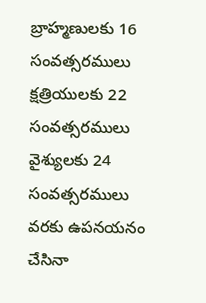బ్రాహ్మణులకు 16 సంవత్సరములు క్షత్రియులకు 22 సంవత్సరములు వైశ్యులకు 24 సంవత్సరములు వరకు ఉపనయనం చేసినా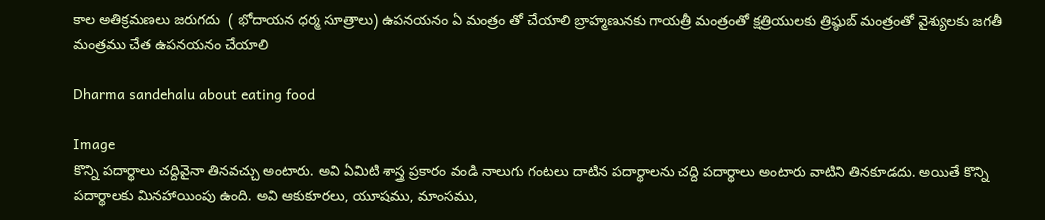కాల అతిక్రమణలు జరుగదు  ( భోదాయన ధర్మ సూత్రాలు) ఉపనయనం ఏ మంత్రం తో చేయాలి బ్రాహ్మణునకు గాయత్రీ మంత్రంతో క్షత్రియులకు త్రిష్ఠుబ్ మంత్రంతో వైశ్యులకు జగతీ మంత్రము చేత ఉపనయనం చేయాలి

Dharma sandehalu about eating food

Image
కొన్ని పదార్థాలు చద్దివైనా తినవచ్చు అంటారు. అవి ఏమిటి శాస్త్ర ప్రకారం వండి నాలుగు గంటలు దాటిన పదార్థాలను చద్ది పదార్థాలు అంటారు వాటిని తినకూడదు. అయితే కొన్ని పదార్థాలకు మినహాయింపు ఉంది. అవి ఆకుకూరలు, యూషము, మాంసము,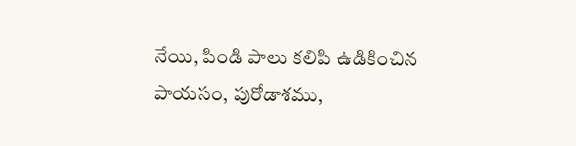నేయి, పిండి పాలు కలిపి ఉడికించిన పాయసం, పురోడాశము,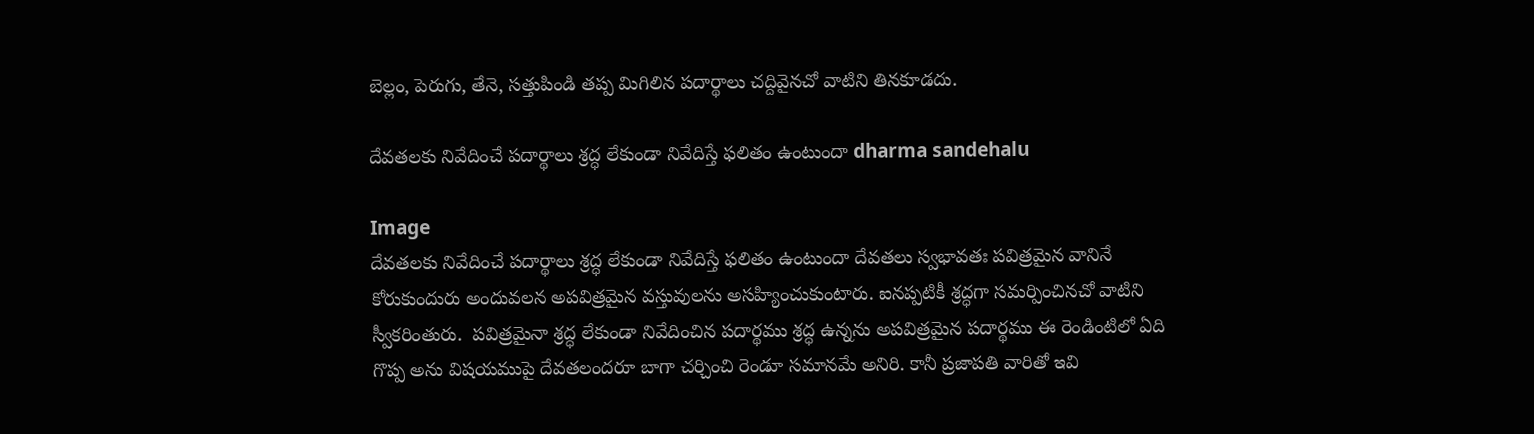బెల్లం, పెరుగు, తేనె, సత్తుపిండి తప్ప మిగిలిన పదార్థాలు చద్దివైనచో వాటిని తినకూడదు.

దేవతలకు నివేదించే పదార్థాలు శ్రద్ధ లేకుండా నివేదిస్తే ఫలితం ఉంటుందా dharma sandehalu

Image
దేవతలకు నివేదించే పదార్థాలు శ్రద్ధ లేకుండా నివేదిస్తే ఫలితం ఉంటుందా దేవతలు స్వభావతః పవిత్రమైన వానినే కోరుకుందురు అందువలన అపవిత్రమైన వస్తువులను అసహ్యించుకుంటారు. ఐనప్పటికీ శ్రద్ధగా సమర్పించినచో వాటిని స్వీకరింతురు.  పవిత్రమైనా శ్రద్ధ లేకుండా నివేదించిన పదార్థము శ్రద్ధ ఉన్నను అపవిత్రమైన పదార్థము ఈ రెండింటిలో ఏది గొప్ప అను విషయముపై దేవతలందరూ బాగా చర్చించి రెండూ సమానమే అనిరి. కానీ ప్రజాపతి వారితో ఇవి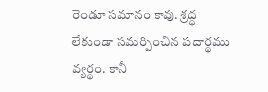రెండూ సమానం కావు. శ్రద్ధ లేకుండా సమర్పించిన పదార్థము వ్యర్థం. కానీ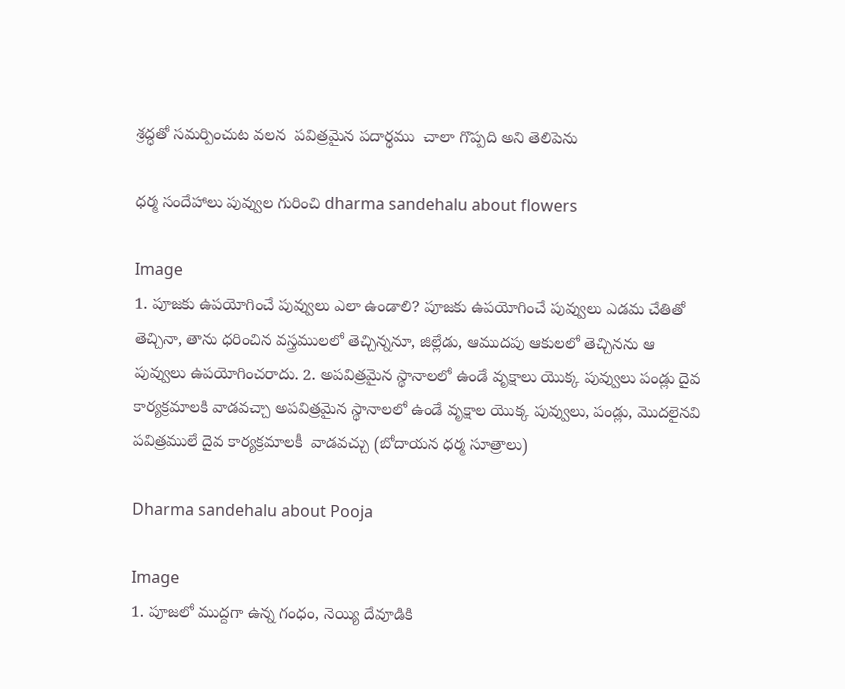శ్రద్ధతో సమర్పించుట వలన  పవిత్రమైన పదార్థము  చాలా గొప్పది అని తెలిపెను

ధర్మ సందేహాలు పువ్వుల గురించి dharma sandehalu about flowers

Image
1. పూజకు ఉపయోగించే పువ్వులు ఎలా ఉండాలి? పూజకు ఉపయోగించే పువ్వులు ఎడమ చేతితో తెచ్చినా, తాను ధరించిన వస్త్రములలో తెచ్చిన్ననూ, జిల్లేడు, ఆముదపు ఆకులలో తెచ్చినను ఆ పువ్వులు ఉపయోగించరాదు. 2. అపవిత్రమైన స్థానాలలో ఉండే వృక్షాలు యొక్క పువ్వులు పండ్లు దైవ కార్యక్రమాలకి వాడవచ్చా అపవిత్రమైన స్థానాలలో ఉండే వృక్షాల యొక్క పువ్వులు, పండ్లు, మొదలైనవి పవిత్రములే దైవ కార్యక్రమాలకీ  వాడవచ్చు (బోదాయన ధర్మ సూత్రాలు)

Dharma sandehalu about Pooja

Image
1. పూజలో ముద్దగా ఉన్న గంధం, నెయ్యి దేవూడికి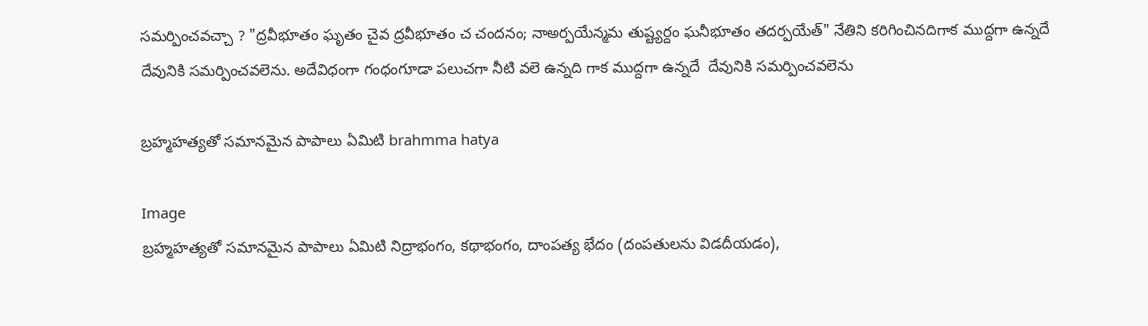సమర్పించవచ్చా ? "ద్రవీభూతం ఘృతం చైవ ద్రవీభూతం చ చందనం; నాఅర్పయేన్మమ తుష్ట్యర్దం ఘనీభూతం తదర్పయేత్" నేతిని కరిగించినదిగాక ముద్దగా ఉన్నదే దేవునికి సమర్పించవలెను. అదేవిధంగా గంధంగూడా పలుచగా నీటి వలె ఉన్నది గాక ముద్దగా ఉన్నదే  దేవునికి సమర్పించవలెను

బ్రహ్మహత్యతో సమానమైన పాపాలు ఏమిటి brahmma hatya

Image
బ్రహ్మహత్యతో సమానమైన పాపాలు ఏమిటి నిద్రాభంగం, కథాభంగం, దాంపత్య భేదం (దంపతులను విడదీయడం),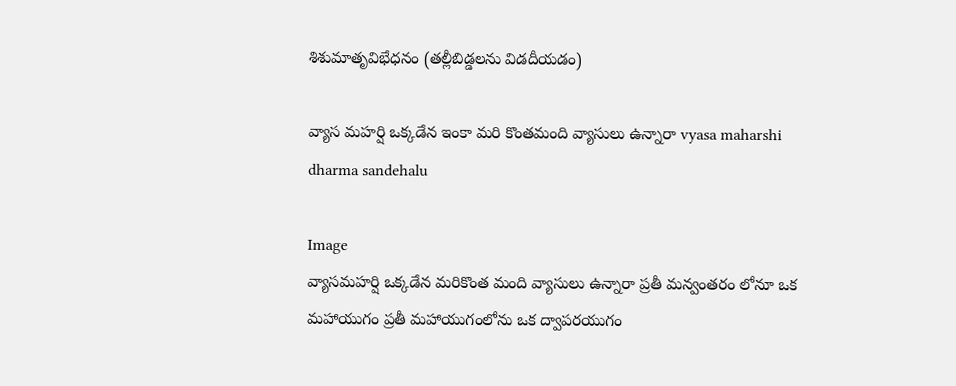శిశుమాతృవిభేధనం (తల్లీబిడ్డలను విడదీయడం)

వ్యాస మహర్షి ఒక్కడేన ఇంకా మరి కొంతమంది వ్యాసులు ఉన్నారా vyasa maharshi dharma sandehalu

Image
వ్యాసమహర్షి ఒక్కడేన మరికొంత మంది వ్యాసులు ఉన్నారా ప్రతీ మన్వంతరం లోనూ ఒక మహాయుగం ప్రతీ మహాయుగంలోను ఒక ద్వాపరయుగం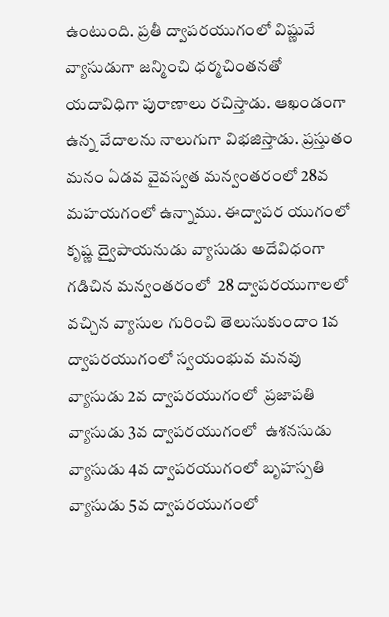ఉంటుంది. ప్రతీ ద్వాపరయుగంలో విష్ణువే వ్యాసుడుగా జన్మించి ధర్మచింతనతో యదావిధిగా పురాణాలు రచిస్తాడు. ఆఖండంగా ఉన్న వేదాలను నాలుగుగా విభజిస్తాడు. ప్రస్తుతం మనం ఏడవ వైవస్వత మన్వంతరంలో 28వ మహయగంలో ఉన్నాము. ఈద్వాపర యుగంలో కృష్ణ ద్వైపాయనుడు వ్యాసుడు అదేవిధంగా గడిచిన మన్వంతరంలో  28 ద్వాపరయుగాలలో వచ్చిన వ్యాసుల గురించి తెలుసుకుందాం 1వ ద్వాపరయుగంలో స్వయంభువ మనవు వ్యాసుడు 2వ ద్వాపరయుగంలో  ప్రజాపతి వ్యాసుడు 3వ ద్వాపరయుగంలో  ఉశనసుడు వ్యాసుడు 4వ ద్వాపరయుగంలో బృహస్పతి వ్యాసుడు 5వ ద్వాపరయుగంలో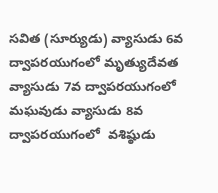సవిత (సూర్యుడు) వ్యాసుడు 6వ ద్వాపరయుగంలో మృత్యుదేవత వ్యాసుడు 7వ ద్వాపరయుగంలో  మఘవుడు వ్యాసుడు 8వ ద్వాపరయుగంలో  వశిష్ఠుడు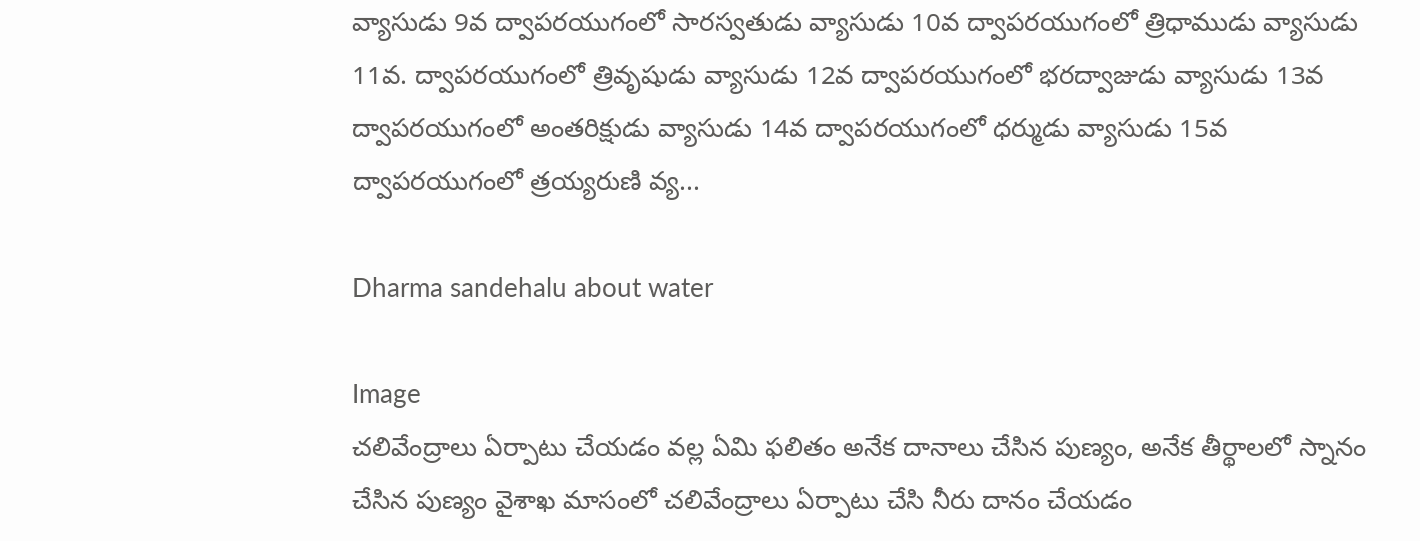వ్యాసుడు 9వ ద్వాపరయుగంలో సారస్వతుడు వ్యాసుడు 10వ ద్వాపరయుగంలో త్రిధాముడు వ్యాసుడు 11వ. ద్వాపరయుగంలో త్రివృషుడు వ్యాసుడు 12వ ద్వాపరయుగంలో భరద్వాజుడు వ్యాసుడు 13వ ద్వాపరయుగంలో అంతరిక్షుడు వ్యాసుడు 14వ ద్వాపరయుగంలో ధర్ముడు వ్యాసుడు 15వ ద్వాపరయుగంలో త్రయ్యరుణి వ్య...

Dharma sandehalu about water

Image
చలివేంద్రాలు ఏర్పాటు చేయడం వల్ల ఏమి ఫలితం అనేక దానాలు చేసిన పుణ్యం, అనేక తీర్థాలలో స్నానం చేసిన పుణ్యం వైశాఖ మాసంలో చలివేంద్రాలు ఏర్పాటు చేసి నీరు దానం చేయడం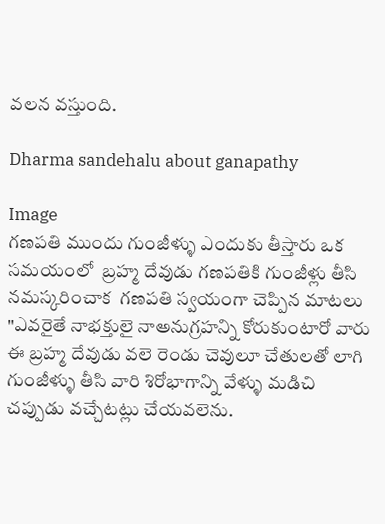వలన వస్తుంది.

Dharma sandehalu about ganapathy

Image
గణపతి ముందు గుంజీళ్ళు ఎందుకు తీస్తారు ఒక సమయంలో  బ్రహ్మ దేవుడు గణపతికి గుంజీళ్లు తీసి నమస్కరించాక  గణపతి స్వయంగా చెప్పిన మాటలు "ఎవరైతే నాభక్తులై నాఅనుగ్రహన్ని కోరుకుంటారో వారు ఈ బ్రహ్మ దేవుడు వలె రెండు చెవులూ చేతులతో లాగి గుంజీళ్ళు తీసి వారి శిరోభాగాన్ని వేళ్ళు మడిచి చప్పుడు వచ్చేటట్లు చేయవలెను.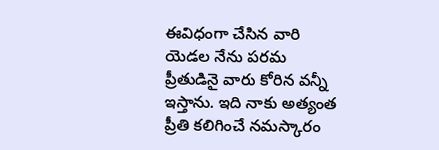ఈవిధంగా చేసిన వారి యెడల నేను పరమ ప్రీతుడినై వారు కోరిన వన్నీ ఇస్తాను. ఇది నాకు అత్యంత ప్రీతి కలిగించే నమస్కారం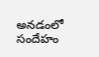అనడంలో సందేహం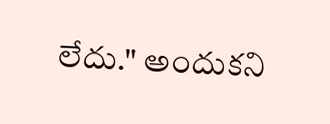లేదు." అందుకని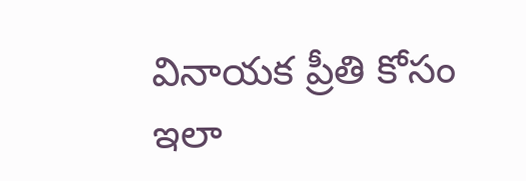వినాయక ప్రీతి కోసం ఇలా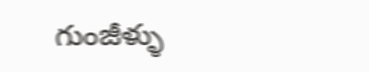గుంజీళ్ళు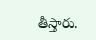తీస్తారు.